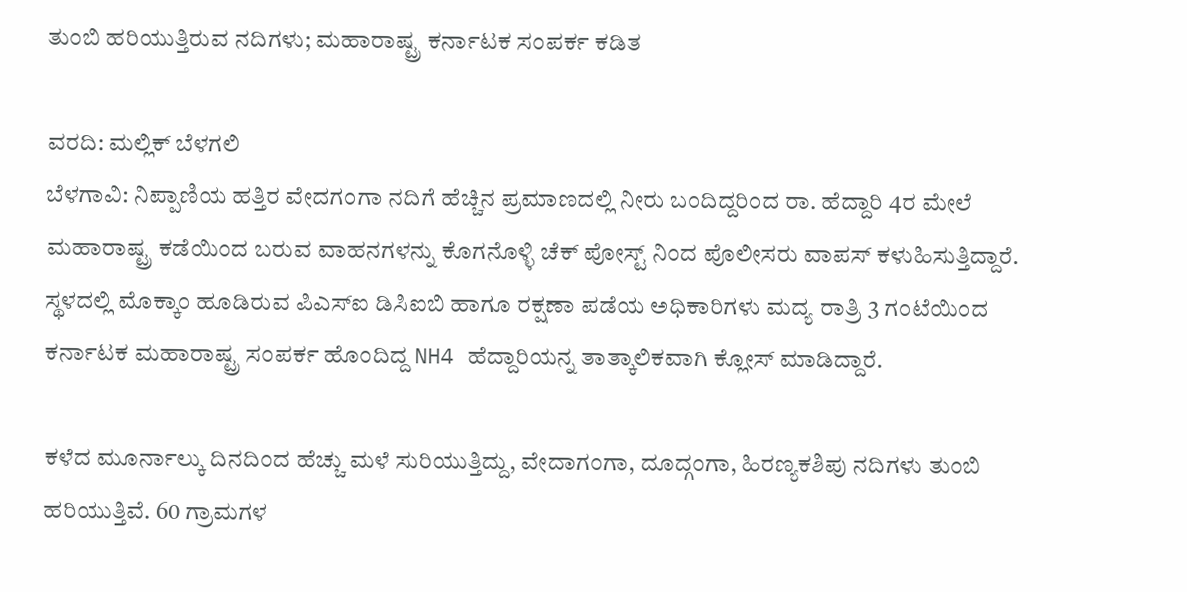ತುಂಬಿ ಹರಿಯುತ್ತಿರುವ ನದಿಗಳು; ಮಹಾರಾಷ್ಟ್ರ ಕರ್ನಾಟಕ ಸಂಪರ್ಕ ಕಡಿತ

ವರದಿ: ಮಲ್ಲಿಕ್ ಬೆಳಗಲಿ
ಬೆಳಗಾವಿ: ನಿಪ್ಪಾಣಿಯ ಹತ್ತಿರ ವೇದಗಂಗಾ ನದಿಗೆ ಹೆಚ್ಚಿನ ಪ್ರಮಾಣದಲ್ಲಿ ನೀರು ಬಂದಿದ್ದರಿಂದ ರಾ. ಹೆದ್ದಾರಿ 4ರ ಮೇಲೆ ಮಹಾರಾಷ್ಟ್ರ ಕಡೆಯಿಂದ ಬರುವ ವಾಹನಗಳನ್ನು ಕೊಗನೊಳ್ಳಿ ಚೆಕ್ ಪೋಸ್ಟ್ ನಿಂದ ಪೊಲೀಸರು ವಾಪಸ್ ಕಳುಹಿಸುತ್ತಿದ್ದಾರೆ.
ಸ್ಥಳದಲ್ಲಿ ಮೊಕ್ಕಾಂ ಹೂಡಿರುವ ಪಿಎಸ್ಐ ಡಿಸಿಐಬಿ ಹಾಗೂ ರಕ್ಷಣಾ ಪಡೆಯ ಅಧಿಕಾರಿಗಳು ಮದ್ಯ ರಾತ್ರಿ 3 ಗಂಟೆಯಿಂದ ಕರ್ನಾಟಕ ಮಹಾರಾಷ್ಟ್ರ ಸಂಪರ್ಕ ಹೊಂದಿದ್ದ NH4 ಹೆದ್ದಾರಿಯನ್ನ ತಾತ್ಕಾಲಿಕವಾಗಿ ಕ್ಲೋಸ್ ಮಾಡಿದ್ದಾರೆ.

ಕಳೆದ ಮೂರ್ನಾಲ್ಕು ದಿನದಿಂದ ಹೆಚ್ಚು ಮಳೆ ಸುರಿಯುತ್ತಿದ್ದು, ವೇದಾಗಂಗಾ, ದೂದ್ಗಂಗಾ, ಹಿರಣ್ಯಕಶಿಪು ನದಿಗಳು ತುಂಬಿ ಹರಿಯುತ್ತಿವೆ. 60 ಗ್ರಾಮಗಳ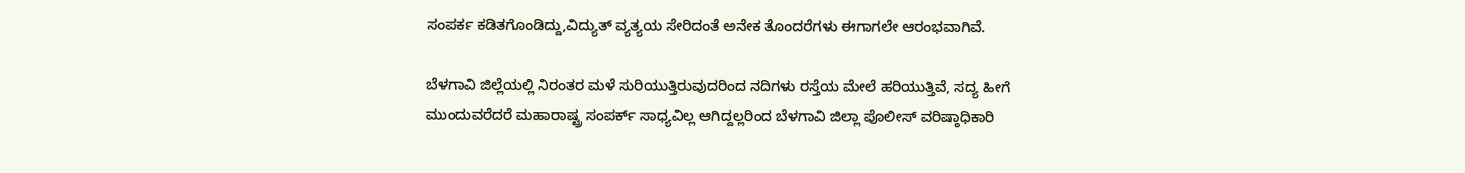ಸಂಪರ್ಕ ಕಡಿತಗೊಂಡಿದ್ದು,ವಿದ್ಯುತ್ ವ್ಯತ್ಯಯ ಸೇರಿದಂತೆ ಅನೇಕ ತೊಂದರೆಗಳು ಈಗಾಗಲೇ ಆರಂಭವಾಗಿವೆ.

ಬೆಳಗಾವಿ ಜಿಲ್ಲೆಯಲ್ಲಿ ನಿರಂತರ ಮಳೆ ಸುರಿಯುತ್ತಿರುವುದರಿಂದ ನದಿಗಳು ರಸ್ತೆಯ ಮೇಲೆ ಹರಿಯುತ್ತಿವೆ, ಸದ್ಯ ಹೀಗೆ ಮುಂದುವರೆದರೆ ಮಹಾರಾಷ್ಟ್ರ ಸಂಪರ್ಕ್ ಸಾಧ್ಯವಿಲ್ಲ ಆಗಿದ್ದಲ್ಲರಿಂದ ಬೆಳಗಾವಿ ಜಿಲ್ಲಾ ಪೊಲೀಸ್ ವರಿಷ್ಠಾಧಿಕಾರಿ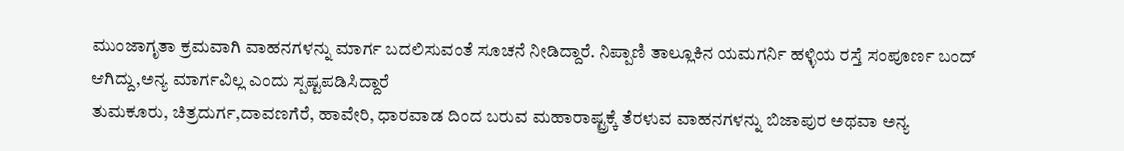ಮುಂಜಾಗೃತಾ ಕ್ರಮವಾಗಿ ವಾಹನಗಳನ್ನು ಮಾರ್ಗ ಬದಲಿಸುವಂತೆ ಸೂಚನೆ ನೀಡಿದ್ದಾರೆ. ನಿಪ್ಪಾಣಿ ತಾಲ್ಲೂಕಿನ ಯಮಗರ್ನಿ ಹಳ್ಳಿಯ ರಸ್ತೆ ಸಂಪೂರ್ಣ ಬಂದ್ ಆಗಿದ್ದು,ಅನ್ಯ ಮಾರ್ಗವಿಲ್ಲ ಎಂದು ಸ್ಪಷ್ಟಪಡಿಸಿದ್ದಾರೆ
ತುಮಕೂರು, ಚಿತ್ರದುರ್ಗ,ದಾವಣಗೆರೆ, ಹಾವೇರಿ, ಧಾರವಾಡ ದಿಂದ ಬರುವ ಮಹಾರಾಷ್ಟ್ರಕ್ಕೆ ತೆರಳುವ ವಾಹನಗಳನ್ನು ಬಿಜಾಪುರ ಅಥವಾ ಅನ್ಯ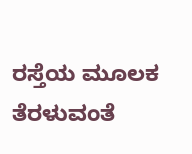ರಸ್ತೆಯ ಮೂಲಕ ತೆರಳುವಂತೆ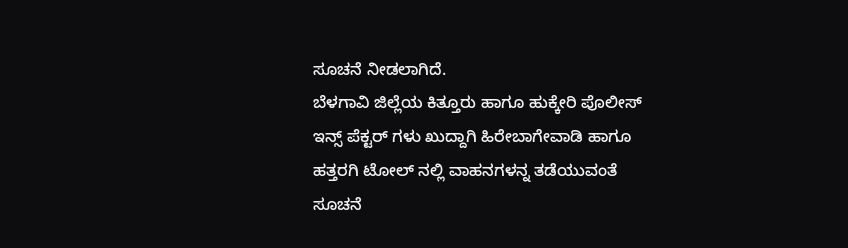ಸೂಚನೆ ನೀಡಲಾಗಿದೆ.
ಬೆಳಗಾವಿ ಜಿಲ್ಲೆಯ ಕಿತ್ತೂರು ಹಾಗೂ ಹುಕ್ಕೇರಿ ಪೊಲೀಸ್ ಇನ್ಸ್ ಪೆಕ್ಟರ್ ಗಳು ಖುದ್ದಾಗಿ ಹಿರೇಬಾಗೇವಾಡಿ ಹಾಗೂ ಹತ್ತರಗಿ ಟೋಲ್ ನಲ್ಲಿ ವಾಹನಗಳನ್ನ ತಡೆಯುವಂತೆ ಸೂಚನೆ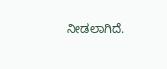ನೀಡಲಾಗಿದೆ.